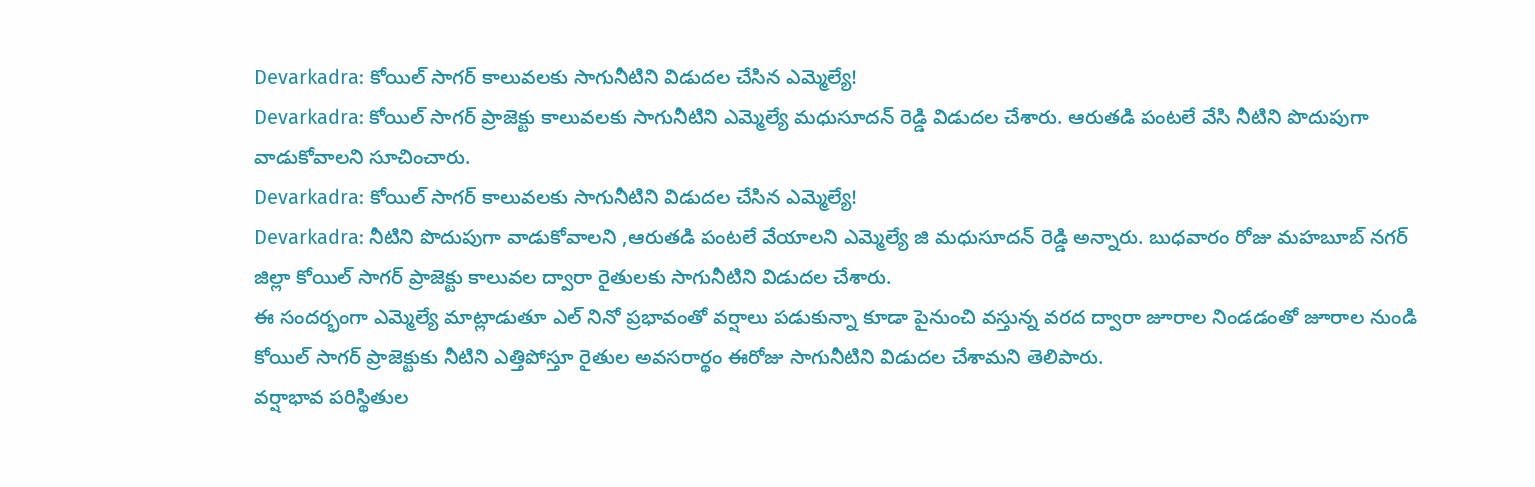Devarkadra: కోయిల్ సాగర్ కాలువలకు సాగునీటిని విడుదల చేసిన ఎమ్మెల్యే!
Devarkadra: కోయిల్ సాగర్ ప్రాజెక్టు కాలువలకు సాగునీటిని ఎమ్మెల్యే మధుసూదన్ రెడ్డి విడుదల చేశారు. ఆరుతడి పంటలే వేసి నీటిని పొదుపుగా వాడుకోవాలని సూచించారు.
Devarkadra: కోయిల్ సాగర్ కాలువలకు సాగునీటిని విడుదల చేసిన ఎమ్మెల్యే!
Devarkadra: నీటిని పొదుపుగా వాడుకోవాలని ,ఆరుతడి పంటలే వేయాలని ఎమ్మెల్యే జి మధుసూదన్ రెడ్డి అన్నారు. బుధవారం రోజు మహబూబ్ నగర్ జిల్లా కోయిల్ సాగర్ ప్రాజెక్టు కాలువల ద్వారా రైతులకు సాగునీటిని విడుదల చేశారు.
ఈ సందర్భంగా ఎమ్మెల్యే మాట్లాడుతూ ఎల్ నినో ప్రభావంతో వర్షాలు పడుకున్నా కూడా పైనుంచి వస్తున్న వరద ద్వారా జూరాల నిండడంతో జూరాల నుండి కోయిల్ సాగర్ ప్రాజెక్టుకు నీటిని ఎత్తిపోస్తూ రైతుల అవసరార్థం ఈరోజు సాగునీటిని విడుదల చేశామని తెలిపారు.
వర్షాభావ పరిస్థితుల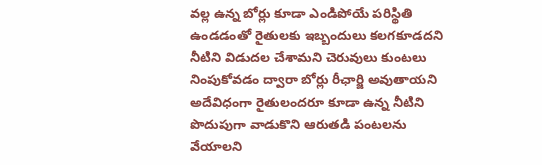వల్ల ఉన్న బోర్లు కూడా ఎండిపోయే పరిస్థితి ఉండడంతో రైతులకు ఇబ్బందులు కలగకూడదని నీటిని విడుదల చేశామని చెరువులు కుంటలు నింపుకోవడం ద్వారా బోర్లు రీఛార్జి అవుతాయని అదేవిధంగా రైతులందరూ కూడా ఉన్న నీటిని పొదుపుగా వాడుకొని ఆరుతడి పంటలను వేయాలని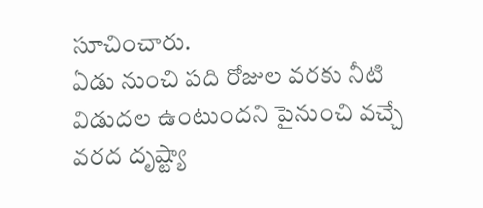సూచించారు.
ఏడు నుంచి పది రోజుల వరకు నీటి విడుదల ఉంటుందని పైనుంచి వచ్చే వరద దృష్ట్యా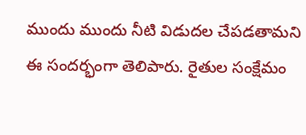ముందు ముందు నీటి విడుదల చేపడతామని ఈ సందర్భంగా తెలిపారు. రైతుల సంక్షేమం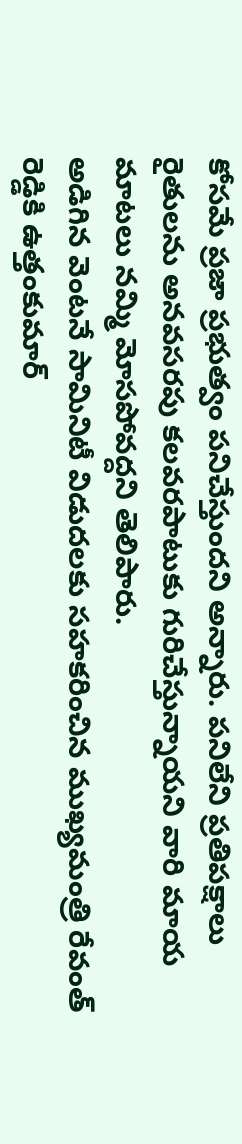కోసమే ప్రజా ప్రభుత్వం పనిచేస్తుందని అన్నారు. పనిలేని ప్రతిపక్షాలు రైతులను అనవసరపు కలవరపాటుకు గురిచేస్తున్నాయని వారి మాయ మాటలు నమ్మి మోసపోవద్దని తెలిపారు.
అడిగిన వెంటనే సామినిటీ విడుదలకు సహకరించిన ముఖ్యమంత్రి రేవంత్ రెడ్డికి ఉత్తంకుమార్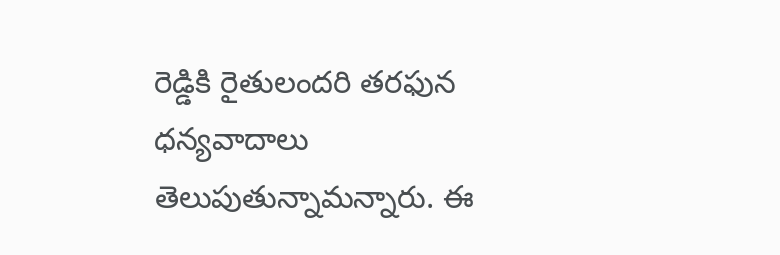రెడ్డికి రైతులందరి తరఫున ధన్యవాదాలు తెలుపుతున్నామన్నారు. ఈ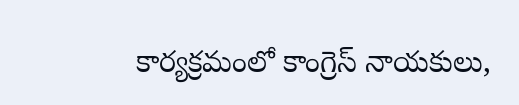కార్యక్రమంలో కాంగ్రెస్ నాయకులు,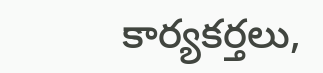కార్యకర్తలు,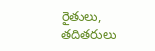రైతులు, తదితరులు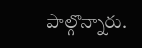పాల్గొన్నారు.